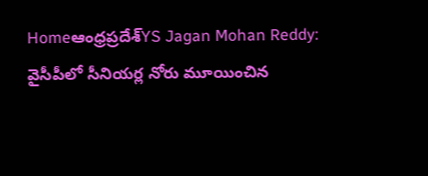Homeఆంధ్రప్రదేశ్‌YS Jagan Mohan Reddy: వైసీపీలో సీనియర్ల నోరు మూయించిన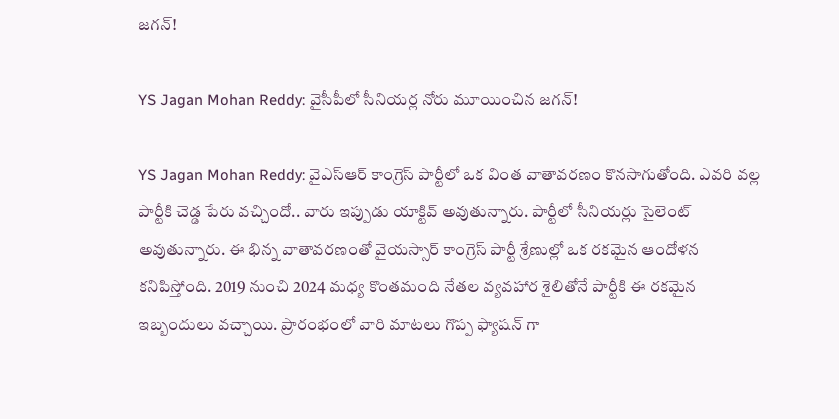జగన్!

YS Jagan Mohan Reddy: వైసీపీలో సీనియర్ల నోరు మూయించిన జగన్!

YS Jagan Mohan Reddy: వైఎస్ఆర్ కాంగ్రెస్ పార్టీలో ఒక వింత వాతావరణం కొనసాగుతోంది. ఎవరి వల్ల పార్టీకి చెడ్డ పేరు వచ్చిందో.. వారు ఇప్పుడు యాక్టివ్ అవుతున్నారు. పార్టీలో సీనియర్లు సైలెంట్ అవుతున్నారు. ఈ భిన్న వాతావరణంతో వైయస్సార్ కాంగ్రెస్ పార్టీ శ్రేణుల్లో ఒక రకమైన ఆందోళన కనిపిస్తోంది. 2019 నుంచి 2024 మధ్య కొంతమంది నేతల వ్యవహార శైలితోనే పార్టీకి ఈ రకమైన ఇబ్బందులు వచ్చాయి. ప్రారంభంలో వారి మాటలు గొప్ప ఫ్యాషన్ గా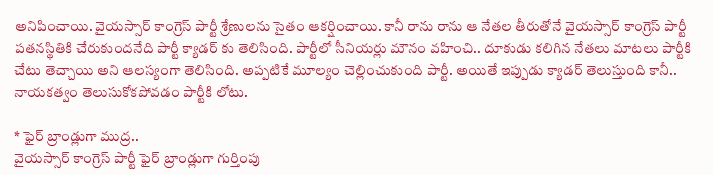అనిపించాయి. వైయస్సార్ కాంగ్రెస్ పార్టీ శ్రేణులను సైతం ఆకర్షించాయి. కానీ రాను రాను ఆ నేతల తీరుతోనే వైయస్సార్ కాంగ్రెస్ పార్టీ పతనస్థితికి చేరుకుందనేది పార్టీ క్యాడర్ కు తెలిసింది. పార్టీలో సీనియర్లు మౌనం వహించి.. దూకుడు కలిగిన నేతలు మాటలు పార్టీకి చేటు తెచ్చాయి అని ఆలస్యంగా తెలిసింది. అప్పటికే మూల్యం చెల్లించుకుంది పార్టీ. అయితే ఇప్పుడు క్యాడర్ తెలుస్తుంది కానీ.. నాయకత్వం తెలుసుకోకపోవడం పార్టీకి లోటు.

* ఫైర్ బ్రాండ్లుగా ముద్ర..
వైయస్సార్ కాంగ్రెస్ పార్టీ ఫైర్ బ్రాండ్లుగా గుర్తింపు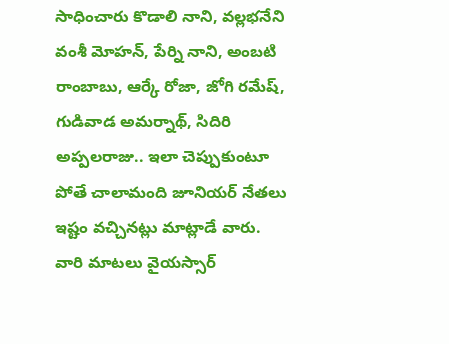సాధించారు కొడాలి నాని, వల్లభనేని వంశీ మోహన్, పేర్ని నాని, అంబటి రాంబాబు, ఆర్కే రోజా, జోగి రమేష్, గుడివాడ అమర్నాథ్, సిదిరి అప్పలరాజు.. ఇలా చెప్పుకుంటూ పోతే చాలామంది జూనియర్ నేతలు ఇష్టం వచ్చినట్లు మాట్లాడే వారు. వారి మాటలు వైయస్సార్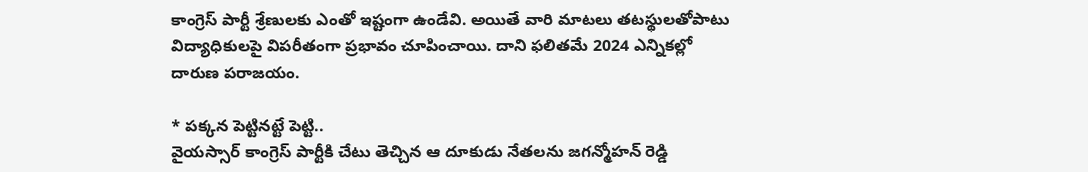కాంగ్రెస్ పార్టీ శ్రేణులకు ఎంతో ఇష్టంగా ఉండేవి. అయితే వారి మాటలు తటస్థులతోపాటు విద్యాధికులపై విపరీతంగా ప్రభావం చూపించాయి. దాని ఫలితమే 2024 ఎన్నికల్లో దారుణ పరాజయం.

* పక్కన పెట్టినట్టే పెట్టి..
వైయస్సార్ కాంగ్రెస్ పార్టీకి చేటు తెచ్చిన ఆ దూకుడు నేతలను జగన్మోహన్ రెడ్డి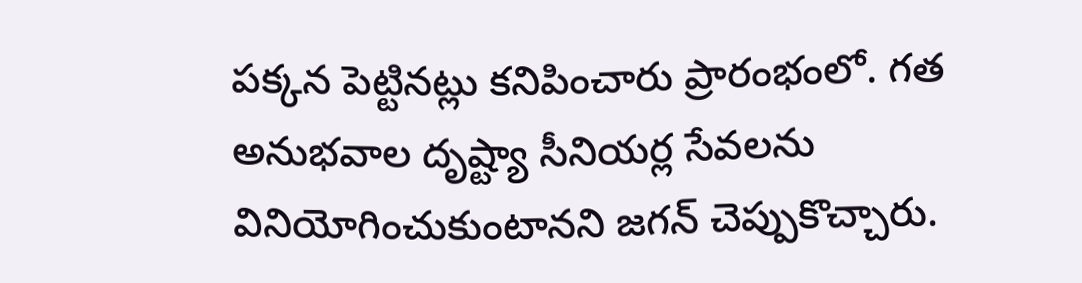పక్కన పెట్టినట్లు కనిపించారు ప్రారంభంలో. గత అనుభవాల దృష్ట్యా సీనియర్ల సేవలను వినియోగించుకుంటానని జగన్ చెప్పుకొచ్చారు.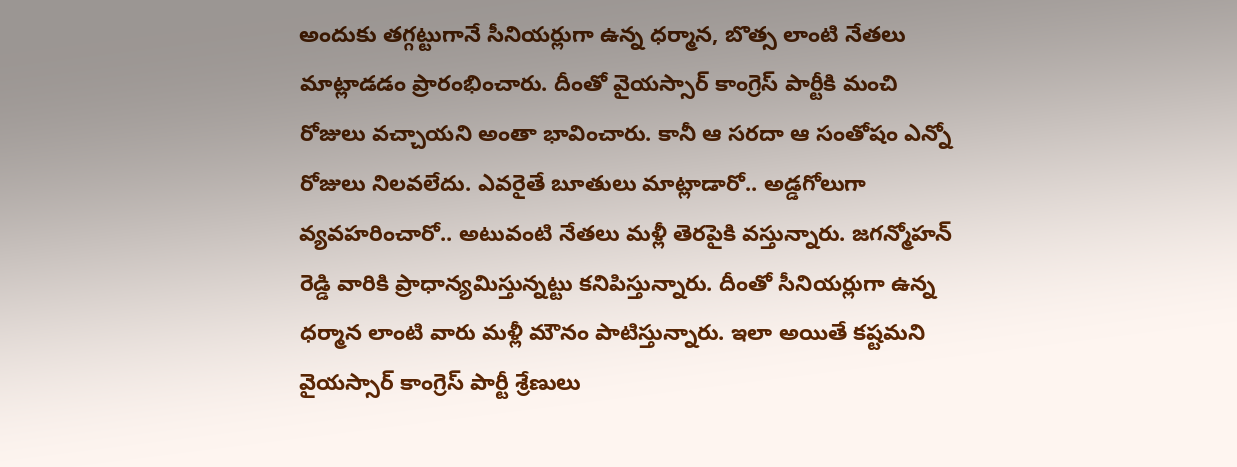అందుకు తగ్గట్టుగానే సీనియర్లుగా ఉన్న ధర్మాన, బొత్స లాంటి నేతలు మాట్లాడడం ప్రారంభించారు. దీంతో వైయస్సార్ కాంగ్రెస్ పార్టీకి మంచి రోజులు వచ్చాయని అంతా భావించారు. కానీ ఆ సరదా ఆ సంతోషం ఎన్నో రోజులు నిలవలేదు. ఎవరైతే బూతులు మాట్లాడారో.. అడ్డగోలుగా వ్యవహరించారో.. అటువంటి నేతలు మళ్లీ తెరపైకి వస్తున్నారు. జగన్మోహన్ రెడ్డి వారికి ప్రాధాన్యమిస్తున్నట్టు కనిపిస్తున్నారు. దీంతో సీనియర్లుగా ఉన్న ధర్మాన లాంటి వారు మళ్లీ మౌనం పాటిస్తున్నారు. ఇలా అయితే కష్టమని వైయస్సార్ కాంగ్రెస్ పార్టీ శ్రేణులు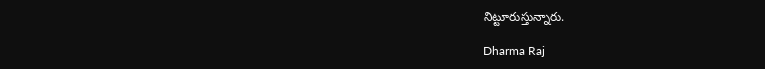నిట్టూరుస్తున్నారు.

Dharma Raj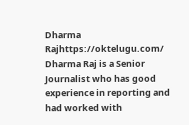Dharma Rajhttps://oktelugu.com/
Dharma Raj is a Senior Journalist who has good experience in reporting and had worked with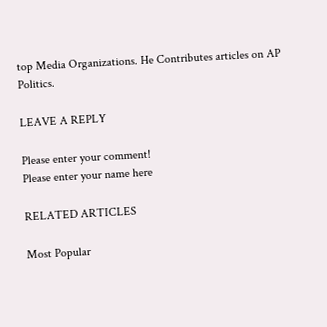top Media Organizations. He Contributes articles on AP Politics.

LEAVE A REPLY

Please enter your comment!
Please enter your name here

RELATED ARTICLES

Most Popular